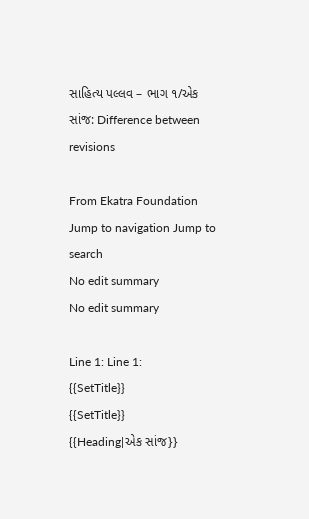સાહિત્ય પલ્લવ – ભાગ ૧/એક સાંજ: Difference between revisions

From Ekatra Foundation
Jump to navigation Jump to search
No edit summary
No edit summary

Line 1: Line 1:
{{SetTitle}}
{{SetTitle}}
{{Heading|એક સાંજ}}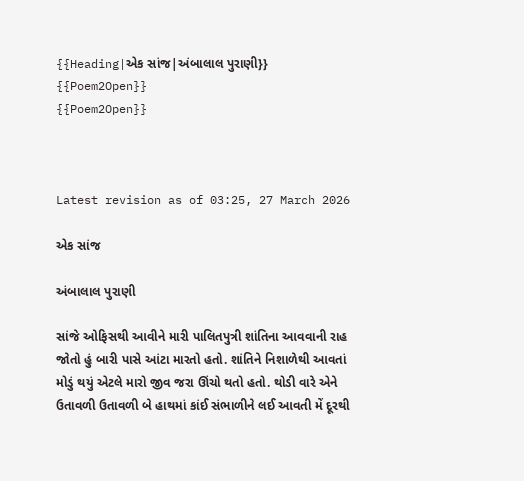{{Heading|એક સાંજ|અંબાલાલ પુરાણી}}
{{Poem2Open}}
{{Poem2Open}}



Latest revision as of 03:25, 27 March 2026

એક સાંજ

અંબાલાલ પુરાણી

સાંજે ઓફિસથી આવીને મારી પાલિતપુત્રી શાંતિના આવવાની રાહ જોતો હું બારી પાસે આંટા મારતો હતો. શાંતિને નિશાળેથી આવતાં મોડું થયું એટલે મારો જીવ જરા ઊંચો થતો હતો. થોડી વારે એને ઉતાવળી ઉતાવળી બે હાથમાં કાંઈ સંભાળીને લઈ આવતી મેં દૂરથી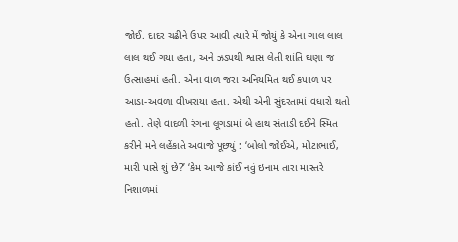જોઈ. દાદર ચઢીને ઉપર આવી ત્યારે મેં જોયું કે એના ગાલ લાલ લાલ થઈ ગયા હતા, અને ઝડપથી શ્વાસ લેતી શાંતિ ઘણા જ ઉત્સાહમાં હતી. એના વાળ જરા અનિયમિત થઈ કપાળ પર આડા-અવળા વીખરાયા હતા. એથી એની સુંદરતામાં વધારો થતો હતો. તેણે વાદળી રંગના લૂગડામાં બે હાથ સંતાડી દઈને સ્મિત કરીને મને લહેંકાતે અવાજે પૂછ્યું : ‘બોલો જોઈએ, મોટાભાઈ, મારી પાસે શું છે?’ ‘કેમ આજે કાંઈ નવું ઇનામ તારા માસ્તરે નિશાળમાં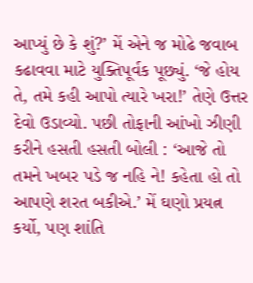આપ્યું છે કે શું?’ મેં એને જ મોઢે જવાબ કઢાવવા માટે યુક્તિપૂર્વક પૂછ્યું. ‘જે હોય તે, તમે કહી આપો ત્યારે ખરા!’ તેણે ઉત્તર દેવો ઉડાવ્યો. પછી તોફાની આંખો ઝીણી કરીને હસતી હસતી બોલી : ‘આજે તો તમને ખબર પડે જ નહિ ને! કહેતા હો તો આપણે શરત બકીએ.’ મેં ઘણો પ્રયત્ન કર્યો, પણ શાંતિ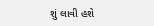શું લાવી હશે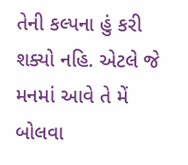તેની કલ્પના હું કરી શક્યો નહિ. એટલે જે મનમાં આવે તે મેં બોલવા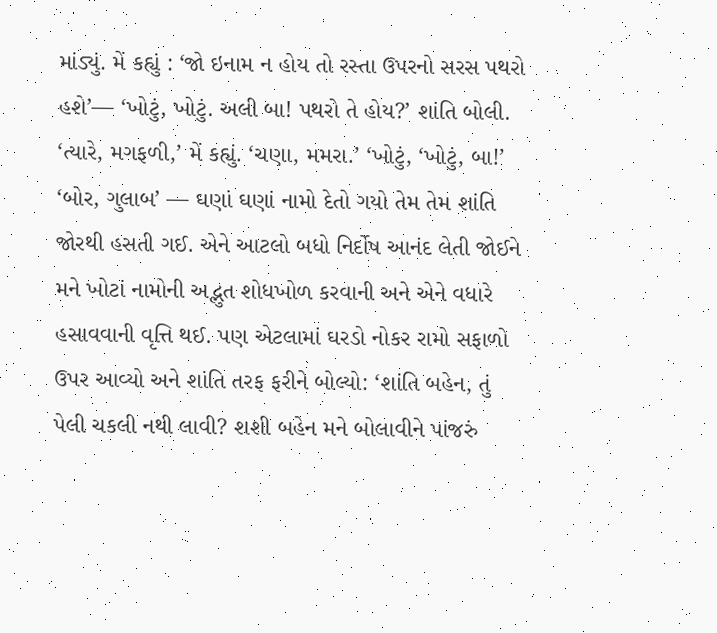માંડ્યું. મેં કહ્યું : ‘જો ઇનામ ન હોય તો રસ્તા ઉપરનો સરસ પથરો હશે’— ‘ખોટું, ખોટું. અલી બા! પથરો તે હોય?’ શાંતિ બોલી. ‘ત્યારે, મગફળી,’ મેં કહ્યું. ‘ચણા, મમરા.’ ‘ખોટું, ‘ખોટું, બા!’ ‘બોર, ગુલાબ’ — ઘણાં ઘણાં નામો દેતો ગયો તેમ તેમ શાંતિ જોરથી હસતી ગઈ. એને આટલો બધો નિર્દોષ આનંદ લેતી જોઈને મને ખોટાં નામોની અદ્ભુત શોધખોળ કરવાની અને એને વધારે હસાવવાની વૃત્તિ થઈ. પણ એટલામાં ઘરડો નોકર રામો સફાળો ઉપર આવ્યો અને શાંતિ તરફ ફરીને બોલ્યો: ‘શાંતિ બહેન, તું પેલી ચકલી નથી લાવી? શશી બહેન મને બોલાવીને પાંજરું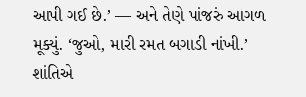આપી ગઈ છે.’ — અને તેણે પાંજરું આગળ મૂક્યું. ‘જુઓ, મારી રમત બગાડી નાંખી.’ શાંતિએ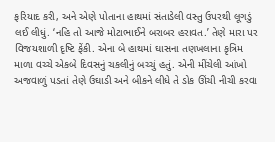ફરિયાદ કરી, અને એણે પોતાના હાથમાં સંતાડેલી વસ્તુ ઉપરથી લૂગડું લઈ લીધું. ‘નહિ તો આજે મોટાભાઈને બરાબર હરાવત.’ તેણે મારા પર વિજયશાળી દૃષ્ટિ ફેંકી. એના બે હાથમાં ઘાસના તણખલાના કૃત્રિમ માળા વચ્ચે એકબે દિવસનું ચકલીનું બચ્ચું હતું. એની મીંચેલી આંખો અજવાળું પડતાં તેણે ઉઘાડી અને બીકને લીધે તે ડોક ઊંચી નીચી કરવા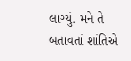લાગ્યું. મને તે બતાવતાં શાંતિએ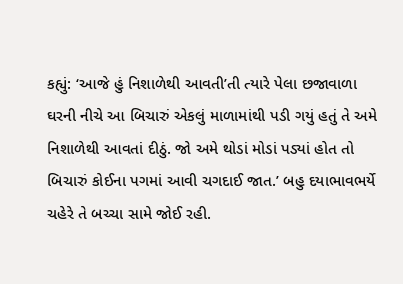કહ્યું: ‘આજે હું નિશાળેથી આવતી’તી ત્યારે પેલા છજાવાળા ઘરની નીચે આ બિચારું એકલું માળામાંથી પડી ગયું હતું તે અમે નિશાળેથી આવતાં દીઠું. જો અમે થોડાં મોડાં પડ્યાં હોત તો બિચારું કોઈના પગમાં આવી ચગદાઈ જાત.’ બહુ દયાભાવભર્યે ચહેરે તે બચ્ચા સામે જોઈ રહી.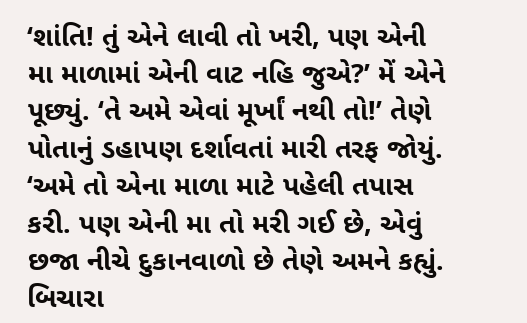‘શાંતિ! તું એને લાવી તો ખરી, પણ એની મા માળામાં એની વાટ નહિ જુએ?’ મેં એને પૂછ્યું. ‘તે અમે એવાં મૂર્ખાં નથી તો!’ તેણે પોતાનું ડહાપણ દર્શાવતાં મારી તરફ જોયું. ‘અમે તો એના માળા માટે પહેલી તપાસ કરી. પણ એની મા તો મરી ગઈ છે, એવું છજા નીચે દુકાનવાળો છે તેણે અમને કહ્યું. બિચારા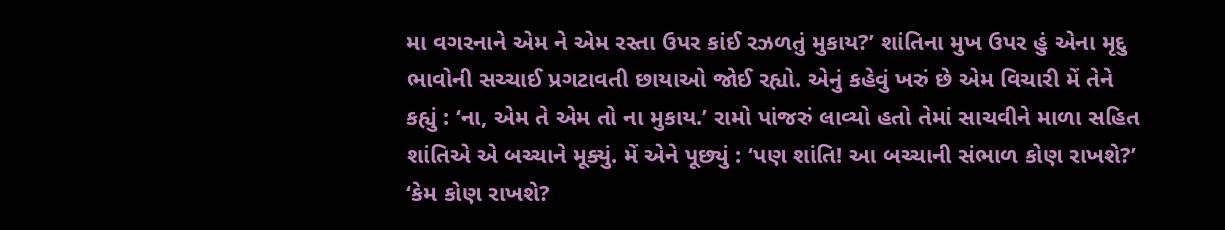મા વગરનાને એમ ને એમ રસ્તા ઉપર કાંઈ રઝળતું મુકાય?’ શાંતિના મુખ ઉપર હું એના મૃદુ ભાવોની સચ્ચાઈ પ્રગટાવતી છાયાઓ જોઈ રહ્યો. એનું કહેવું ખરું છે એમ વિચારી મેં તેને કહ્યું : ‘ના, એમ તે એમ તો ના મુકાય.’ રામો પાંજરું લાવ્યો હતો તેમાં સાચવીને માળા સહિત શાંતિએ એ બચ્ચાને મૂક્યું. મેં એને પૂછ્યું : ‘પણ શાંતિ! આ બચ્ચાની સંભાળ કોણ રાખશે?’ ‘કેમ કોણ રાખશે?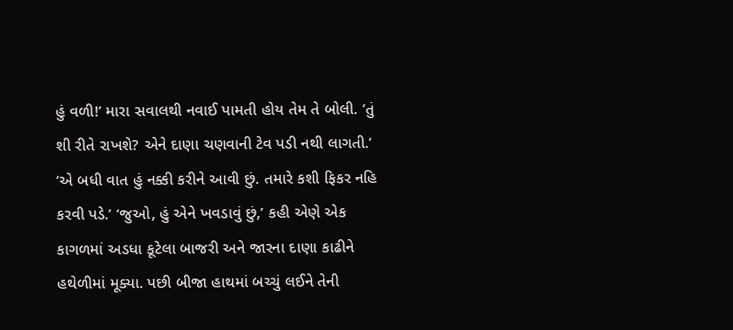હું વળી!’ મારા સવાલથી નવાઈ પામતી હોય તેમ તે બોલી. ‘તું શી રીતે રાખશે? એને દાણા ચણવાની ટેવ પડી નથી લાગતી.’ ‘એ બધી વાત હું નક્કી કરીને આવી છું. તમારે કશી ફિકર નહિ કરવી પડે.’ ‘જુઓ, હું એને ખવડાવું છું,’ કહી એણે એક કાગળમાં અડધા કૂટેલા બાજરી અને જારના દાણા કાઢીને હથેળીમાં મૂક્યા. પછી બીજા હાથમાં બચ્ચું લઈને તેની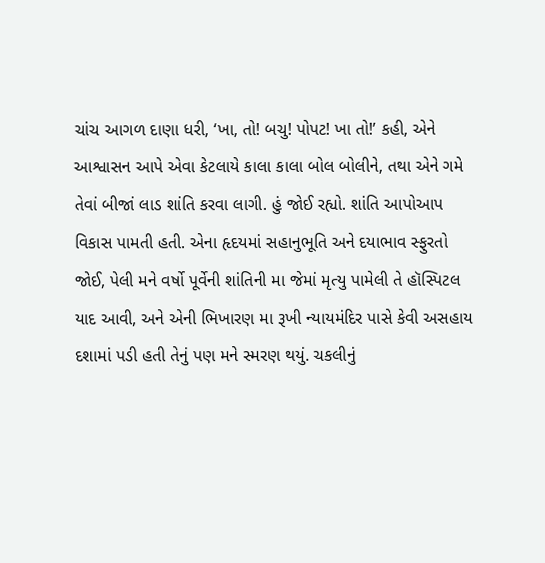ચાંચ આગળ દાણા ધરી, ‘ખા, તો! બચુ! પોપટ! ખા તો!’ કહી, એને આશ્વાસન આપે એવા કેટલાયે કાલા કાલા બોલ બોલીને, તથા એને ગમે તેવાં બીજાં લાડ શાંતિ કરવા લાગી. હું જોઈ રહ્યો. શાંતિ આપોઆપ વિકાસ પામતી હતી. એના હૃદયમાં સહાનુભૂતિ અને દયાભાવ સ્ફુરતો જોઈ, પેલી મને વર્ષો પૂર્વેની શાંતિની મા જેમાં મૃત્યુ પામેલી તે હૉસ્પિટલ યાદ આવી, અને એની ભિખારણ મા રૂખી ન્યાયમંદિર પાસે કેવી અસહાય દશામાં પડી હતી તેનું પણ મને સ્મરણ થયું. ચકલીનું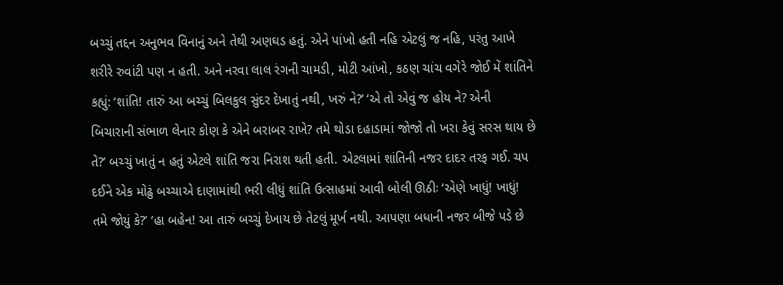બચ્ચું તદ્દન અનુભવ વિનાનું અને તેથી અણઘડ હતું. એને પાંખો હતી નહિ એટલું જ નહિ, પરંતુ આખે શરીરે રુવાંટી પણ ન હતી. અને નરવા લાલ રંગની ચામડી, મોટી આંખો, કઠણ ચાંચ વગેરે જોઈ મેં શાંતિને કહ્યું: ‘શાંતિ! તારું આ બચ્ચું બિલકુલ સુંદર દેખાતું નથી, ખરું ને?’ ‘એ તો એવું જ હોય ને? એની બિચારાની સંભાળ લેનાર કોણ કે એને બરાબર રાખે? તમે થોડા દહાડામાં જોજો તો ખરા કેવું સરસ થાય છે તે?’ બચ્ચું ખાતું ન હતું એટલે શાંતિ જરા નિરાશ થતી હતી. એટલામાં શાંતિની નજર દાદર તરફ ગઈ. ચપ દઈને એક મોઢું બચ્ચાએ દાણામાંથી ભરી લીધું શાંતિ ઉત્સાહમાં આવી બોલી ઊઠીઃ ‘એણે ખાધું! ખાધું! તમે જોયું કે?’ ‘હા બહેન! આ તારું બચ્ચું દેખાય છે તેટલું મૂર્ખ નથી. આપણા બધાની નજર બીજે પડે છે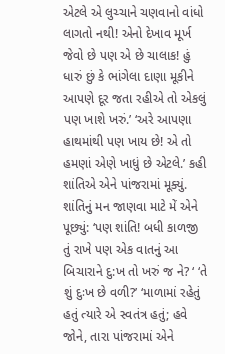એટલે એ લુચ્ચાને ચણવાનો વાંધો લાગતો નથી! એનો દેખાવ મૂર્ખ જેવો છે પણ એ છે ચાલાક! હું ધારું છું કે ભાંગેલા દાણા મૂકીને આપણે દૂર જતા રહીએ તો એકલું પણ ખાશે ખરું.’ ‘અરે આપણા હાથમાંથી પણ ખાય છે! એ તો હમણાં એણે ખાધું છે એટલે.’ કહી શાંતિએ એને પાંજરામાં મૂક્યું. શાંતિનું મન જાણવા માટે મેં એને પૂછ્યું: ‘પણ શાંતિ! બધી કાળજી તું રાખે પણ એક વાતનું આ બિચારાને દુ:ખ તો ખરું જ ને? ‘ ‘તે શું દુઃખ છે વળી?’ ‘માળામાં રહેતું હતું ત્યારે એ સ્વતંત્ર હતું; હવે જોને, તારા પાંજરામાં એને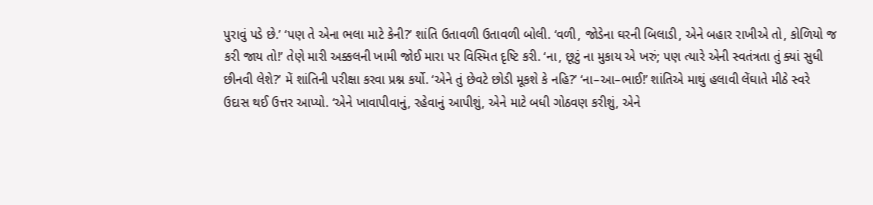પુરાવું પડે છે.’ ‘પણ તે એના ભલા માટે કેની?’ શાંતિ ઉતાવળી ઉતાવળી બોલી. ‘વળી, જોડેના ઘરની બિલાડી, એને બહાર રાખીએ તો, કોળિયો જ કરી જાય તો!’ તેણે મારી અક્કલની ખામી જોઈ મારા પર વિસ્મિત દૃષ્ટિ કરી. ‘ના, છૂટું ના મુકાય એ ખરું; પણ ત્યારે એની સ્વતંત્રતા તું ક્યાં સુધી છીનવી લેશે?’ મેં શાંતિની પરીક્ષા કરવા પ્રશ્ન કર્યો. ‘એને તું છેવટે છોડી મૂકશે કે નહિ?’ ‘ના–આ–ભાઈ!’ શાંતિએ માથું હલાવી લેંઘાતે મીઠે સ્વરે ઉદાસ થઈ ઉત્તર આપ્યો. ‘એને ખાવાપીવાનું, રહેવાનું આપીશું, એને માટે બધી ગોઠવણ કરીશું, એને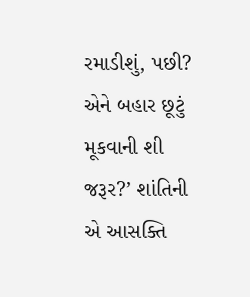રમાડીશું, પછી? એને બહાર છૂટું મૂકવાની શી જરૂર?’ શાંતિની એ આસક્તિ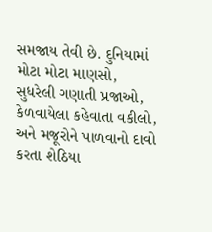સમજાય તેવી છે. દુનિયામાં મોટા મોટા માણસો, સુધરેલી ગણાતી પ્રજાઓ, કેળવાયેલા કહેવાતા વકીલો, અને મજૂરોને પાળવાનો દાવો કરતા શેઠિયા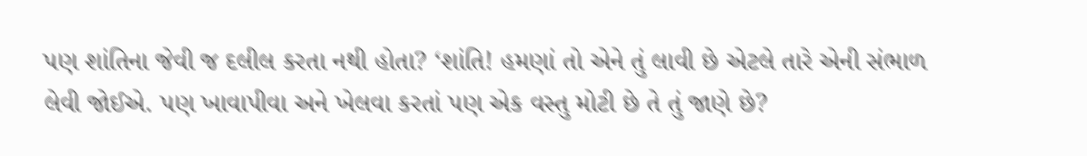પણ શાંતિના જેવી જ દલીલ કરતા નથી હોતા? ‘શાંતિ! હમણાં તો એને તું લાવી છે એટલે તારે એની સંભાળ લેવી જોઈએ. પણ ખાવાપીવા અને ખેલવા કરતાં પણ એક વસ્તુ મોટી છે તે તું જાણે છે?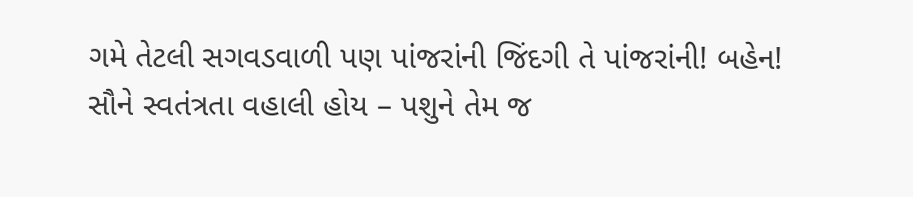ગમે તેટલી સગવડવાળી પણ પાંજરાંની જિંદગી તે પાંજરાંની! બહેન! સૌને સ્વતંત્રતા વહાલી હોય – પશુને તેમ જ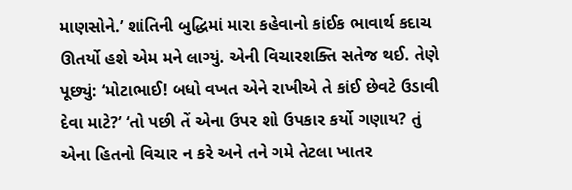માણસોને.’ શાંતિની બુદ્ધિમાં મારા કહેવાનો કાંઈક ભાવાર્થ કદાચ ઊતર્યો હશે એમ મને લાગ્યું. એની વિચારશક્તિ સતેજ થઈ. તેણે પૂછ્યું: ‘મોટાભાઈ! બધો વખત એને રાખીએ તે કાંઈ છેવટે ઉડાવી દેવા માટે?’ ‘તો પછી તેં એના ઉપર શો ઉપકાર કર્યો ગણાય? તું એના હિતનો વિચાર ન કરે અને તને ગમે તેટલા ખાતર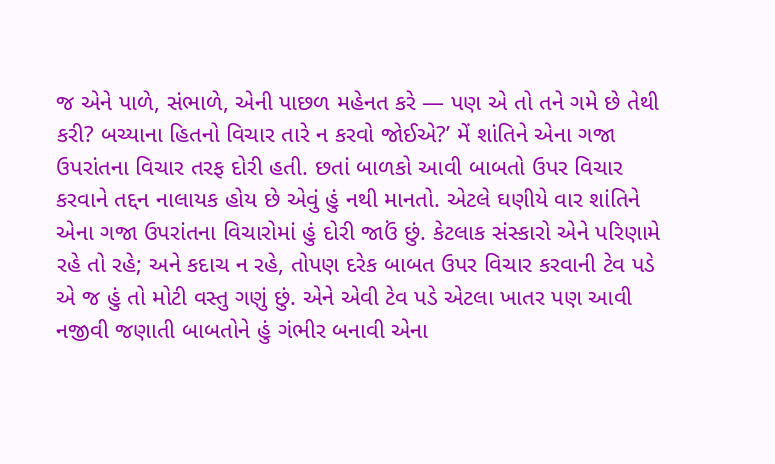જ એને પાળે, સંભાળે, એની પાછળ મહેનત કરે — પણ એ તો તને ગમે છે તેથી કરી? બચ્યાના હિતનો વિચાર તારે ન કરવો જોઈએ?’ મેં શાંતિને એના ગજા ઉપરાંતના વિચાર તરફ દોરી હતી. છતાં બાળકો આવી બાબતો ઉપર વિચાર કરવાને તદ્દન નાલાયક હોય છે એવું હું નથી માનતો. એટલે ઘણીયે વાર શાંતિને એના ગજા ઉપરાંતના વિચારોમાં હું દોરી જાઉં છું. કેટલાક સંસ્કારો એને પરિણામે રહે તો રહે; અને કદાચ ન રહે, તોપણ દરેક બાબત ઉપર વિચાર કરવાની ટેવ પડે એ જ હું તો મોટી વસ્તુ ગણું છું. એને એવી ટેવ પડે એટલા ખાતર પણ આવી નજીવી જણાતી બાબતોને હું ગંભીર બનાવી એના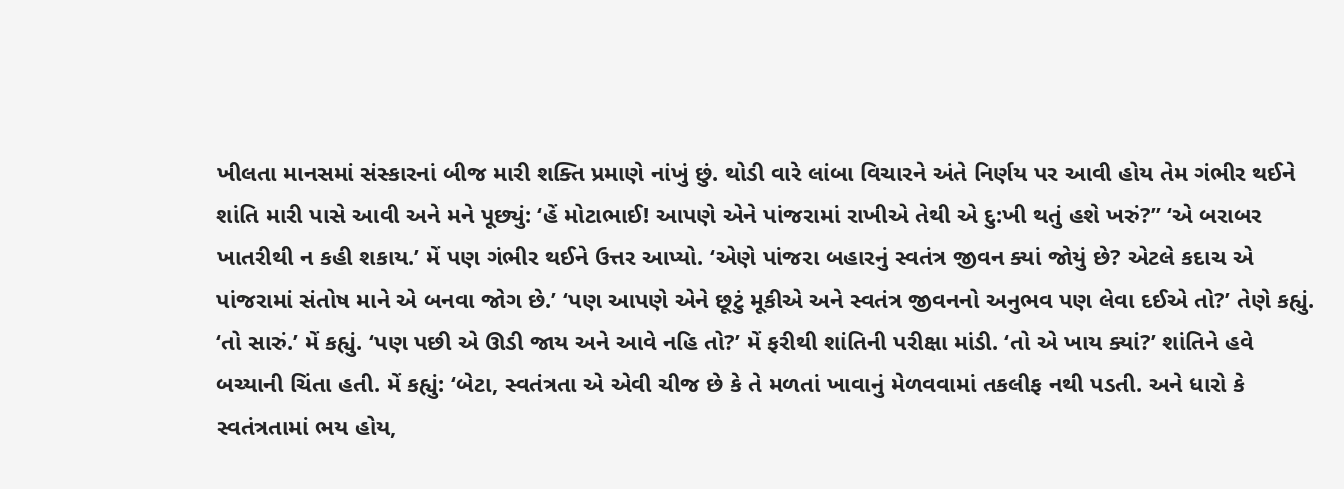ખીલતા માનસમાં સંસ્કારનાં બીજ મારી શક્તિ પ્રમાણે નાંખું છું. થોડી વારે લાંબા વિચારને અંતે નિર્ણય પર આવી હોય તેમ ગંભીર થઈને શાંતિ મારી પાસે આવી અને મને પૂછ્યું: ‘હેં મોટાભાઈ! આપણે એને પાંજરામાં રાખીએ તેથી એ દુ:ખી થતું હશે ખરું?” ‘એ બરાબર ખાતરીથી ન કહી શકાય.’ મેં પણ ગંભીર થઈને ઉત્તર આપ્યો. ‘એણે પાંજરા બહારનું સ્વતંત્ર જીવન ક્યાં જોયું છે? એટલે કદાચ એ પાંજરામાં સંતોષ માને એ બનવા જોગ છે.’ ‘પણ આપણે એને છૂટું મૂકીએ અને સ્વતંત્ર જીવનનો અનુભવ પણ લેવા દઈએ તો?’ તેણે કહ્યું. ‘તો સારું.’ મેં કહ્યું. ‘પણ પછી એ ઊડી જાય અને આવે નહિ તો?’ મેં ફરીથી શાંતિની પરીક્ષા માંડી. ‘તો એ ખાય ક્યાં?’ શાંતિને હવે બચ્યાની ચિંતા હતી. મેં કહ્યું: ‘બેટા, સ્વતંત્રતા એ એવી ચીજ છે કે તે મળતાં ખાવાનું મેળવવામાં તકલીફ નથી પડતી. અને ધારો કે સ્વતંત્રતામાં ભય હોય,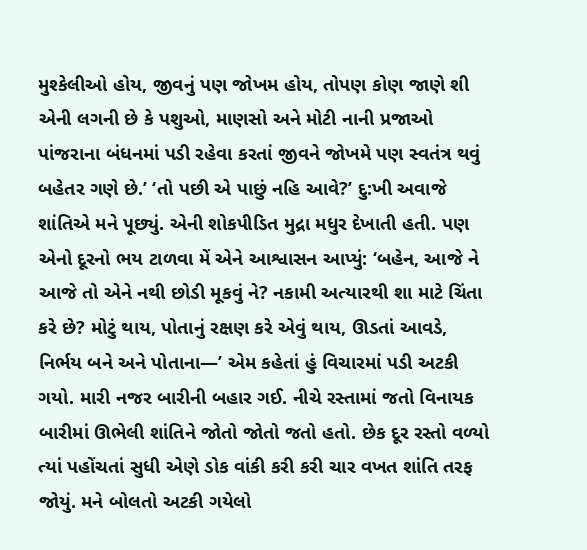મુશ્કેલીઓ હોય, જીવનું પણ જોખમ હોય, તોપણ કોણ જાણે શી એની લગની છે કે પશુઓ, માણસો અને મોટી નાની પ્રજાઓ પાંજરાના બંધનમાં પડી રહેવા કરતાં જીવને જોખમે પણ સ્વતંત્ર થવું બહેતર ગણે છે.’ ‘તો પછી એ પાછું નહિ આવે?’ દુ:ખી અવાજે શાંતિએ મને પૂછ્યું. એની શોકપીડિત મુદ્રા મધુર દેખાતી હતી. પણ એનો દૂરનો ભય ટાળવા મેં એને આશ્વાસન આપ્યું: ‘બહેન, આજે ને આજે તો એને નથી છોડી મૂકવું ને? નકામી અત્યારથી શા માટે ચિંતા કરે છે? મોટું થાય, પોતાનું રક્ષણ કરે એવું થાય, ઊડતાં આવડે, નિર્ભય બને અને પોતાના—’ એમ કહેતાં હું વિચારમાં પડી અટકી ગયો. મારી નજર બારીની બહાર ગઈ. નીચે રસ્તામાં જતો વિનાયક બારીમાં ઊભેલી શાંતિને જોતો જોતો જતો હતો. છેક દૂર રસ્તો વળ્યો ત્યાં પહોંચતાં સુધી એણે ડોક વાંકી કરી કરી ચાર વખત શાંતિ તરફ જોયું. મને બોલતો અટકી ગયેલો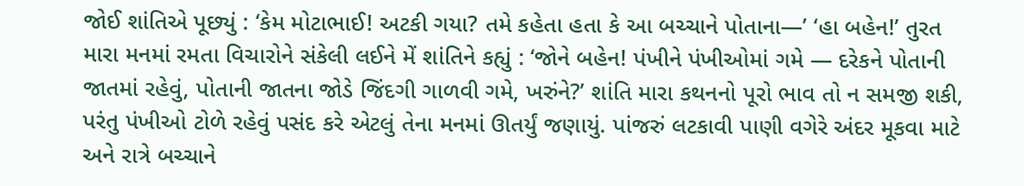જોઈ શાંતિએ પૂછ્યું : ‘કેમ મોટાભાઈ! અટકી ગયા? તમે કહેતા હતા કે આ બચ્ચાને પોતાના—’ ‘હા બહેન!’ તુરત મારા મનમાં રમતા વિચારોને સંકેલી લઈને મેં શાંતિને કહ્યું : ‘જોને બહેન! પંખીને પંખીઓમાં ગમે — દરેકને પોતાની જાતમાં રહેવું, પોતાની જાતના જોડે જિંદગી ગાળવી ગમે, ખરુંને?’ શાંતિ મારા કથનનો પૂરો ભાવ તો ન સમજી શકી, પરંતુ પંખીઓ ટોળે રહેવું પસંદ કરે એટલું તેના મનમાં ઊતર્યું જણાયું. પાંજરું લટકાવી પાણી વગેરે અંદર મૂકવા માટે અને રાત્રે બચ્ચાને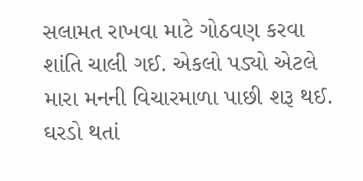સલામત રાખવા માટે ગોઠવણ કરવા શાંતિ ચાલી ગઈ. એકલો પડ્યો એટલે મારા મનની વિચારમાળા પાછી શરૂ થઈ. ઘરડો થતાં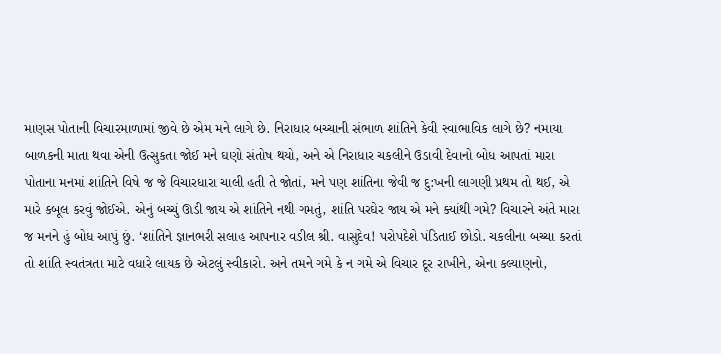માણસ પોતાની વિચારમાળામાં જીવે છે એમ મને લાગે છે. નિરાધાર બચ્ચાની સંભાળ શાંતિને કેવી સ્વાભાવિક લાગે છે? નમાયા બાળકની માતા થવા એની ઉત્સુકતા જોઈ મને ઘણો સંતોષ થયો, અને એ નિરાધાર ચકલીને ઉડાવી દેવાનો બોધ આપતાં મારા પોતાના મનમાં શાંતિને વિષે જ જે વિચારધારા ચાલી હતી તે જોતાં, મને પણ શાંતિના જેવી જ દુ:ખની લાગણી પ્રથમ તો થઈ, એ મારે કબૂલ કરવું જોઈએ. એનું બચ્ચું ઊડી જાય એ શાંતિને નથી ગમતું, શાંતિ પરઘેર જાય એ મને ક્યાંથી ગમે? વિચારને અંતે મારા જ મનને હું બોધ આપું છું. ‘શાંતિને જ્ઞાનભરી સલાહ આપનાર વડીલ શ્રી. વાસુદેવ! પરોપદેશે પંડિતાઈ છોડો. ચકલીના બચ્ચા કરતાં તો શાંતિ સ્વતંત્રતા માટે વધારે લાયક છે એટલું સ્વીકારો. અને તમને ગમે કે ન ગમે એ વિચાર દૂર રાખીને, એના કલ્યાણનો,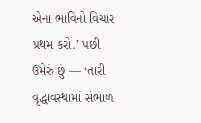એના ભાવિનો વિચાર પ્રથમ કરો.’ પછી ઉમેરું છું — ‘તારી વૃદ્ધાવસ્થામાં સંભાળ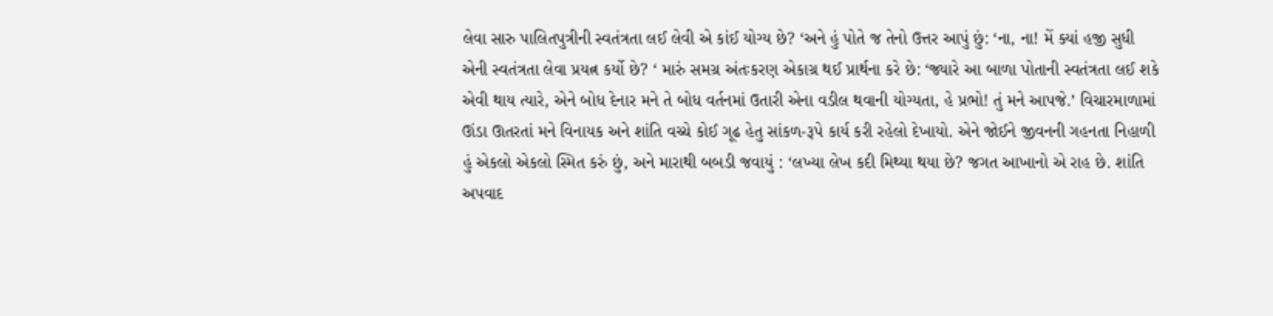લેવા સારુ પાલિતપુત્રીની સ્વતંત્રતા લઈ લેવી એ કાંઈ યોગ્ય છે? ‘અને હું પોતે જ તેનો ઉત્તર આપું છું: ‘ના, ના! મેં ક્યાં હજી સુધી એની સ્વતંત્રતા લેવા પ્રયત્ન કર્યો છે? ‘ મારું સમગ્ર અંતઃકરણ એકાગ્ર થઈ પ્રાર્થના કરે છે: ‘જ્યારે આ બાળા પોતાની સ્વતંત્રતા લઈ શકે એવી થાય ત્યારે, એને બોધ દેનાર મને તે બોધ વર્તનમાં ઉતારી એના વડીલ થવાની યોગ્યતા, હે પ્રભો! તું મને આપજે.’ વિચારમાળામાં ઊંડા ઊતરતાં મને વિનાયક અને શાંતિ વચ્ચે કોઈ ગૂઢ હેતુ સાંકળ-રૂપે કાર્ય કરી રહેલો દેખાયો. એને જોઈને જીવનની ગહનતા નિહાળી હું એકલો એકલો સ્મિત કરું છું, અને મારાથી બબડી જવાયું : ‘લખ્યા લેખ કદી મિથ્યા થયા છે? જગત આખાનો એ રાહ છે. શાંતિ અપવાદ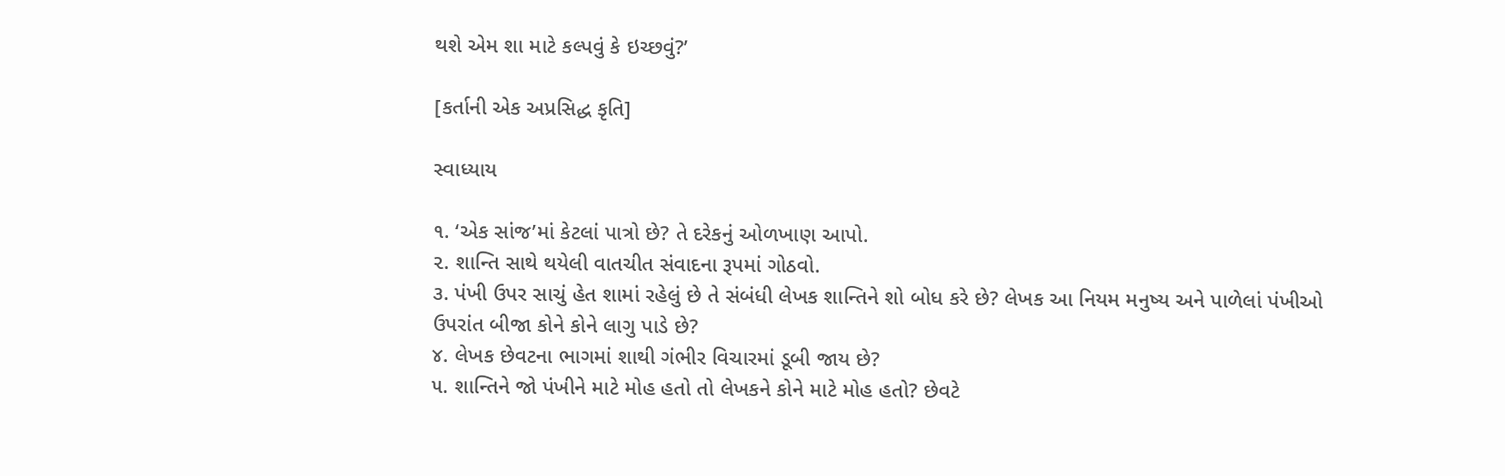થશે એમ શા માટે કલ્પવું કે ઇચ્છવું?’

[કર્તાની એક અપ્રસિદ્ધ કૃતિ]

સ્વાધ્યાય

૧. ‘એક સાંજ’માં કેટલાં પાત્રો છે? તે દરેકનું ઓળખાણ આપો.
૨. શાન્તિ સાથે થયેલી વાતચીત સંવાદના રૂપમાં ગોઠવો.
૩. પંખી ઉપર સાચું હેત શામાં રહેલું છે તે સંબંધી લેખક શાન્તિને શો બોધ કરે છે? લેખક આ નિયમ મનુષ્ય અને પાળેલાં પંખીઓ ઉપરાંત બીજા કોને કોને લાગુ પાડે છે?
૪. લેખક છેવટના ભાગમાં શાથી ગંભીર વિચારમાં ડૂબી જાય છે?
૫. શાન્તિને જો પંખીને માટે મોહ હતો તો લેખકને કોને માટે મોહ હતો? છેવટે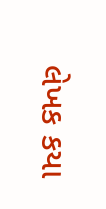લેખક કયા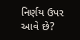નિર્ણય ઉપર આવે છે?